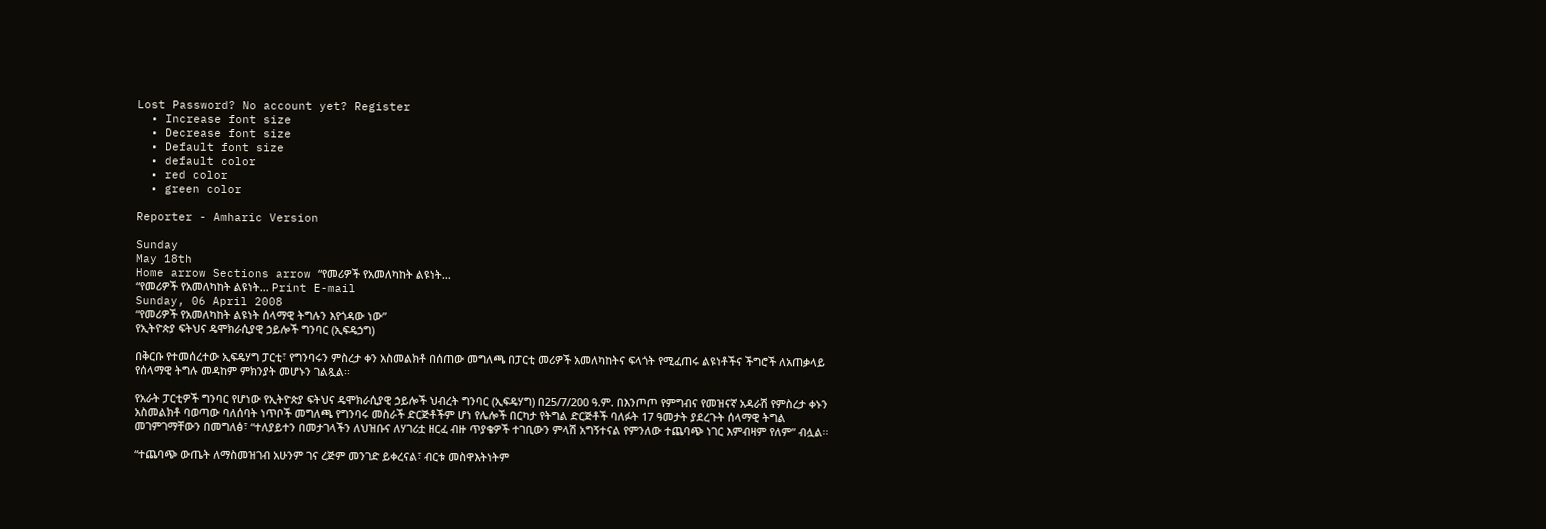Lost Password? No account yet? Register
  • Increase font size
  • Decrease font size
  • Default font size
  • default color
  • red color
  • green color

Reporter - Amharic Version

Sunday
May 18th
Home arrow Sections arrow “የመሪዎች የአመለካከት ልዩነት...
“የመሪዎች የአመለካከት ልዩነት... Print E-mail
Sunday, 06 April 2008
“የመሪዎች የአመለካከት ልዩነት ሰላማዊ ትግሉን እየጎዳው ነው”
የኢትዮጵያ ፍትህና ዴሞክራሲያዊ ኃይሎች ግንባር (ኢፍዴኃግ)

በቅርቡ የተመሰረተው ኢፍዴሃግ ፓርቲ፣ የግንባሩን ምስረታ ቀን አስመልክቶ በሰጠው መግለጫ በፓርቲ መሪዎች አመለካከትና ፍላጎት የሚፈጠሩ ልዩነቶችና ችግሮች ለአጠቃላይ የሰላማዊ ትግሉ መዳከም ምክንያት መሆኑን ገልጿል፡፡

የአራት ፓርቲዎች ግንባር የሆነው የኢትዮጵያ ፍትህና ዴሞክራሲያዊ ኃይሎች ህብረት ግንባር (ኢፍዴሃግ) በ25/7/200 ዓ.ም. በእንጦጦ የምግብና የመዝናኛ አዳራሽ የምስረታ ቀኑን አስመልክቶ ባወጣው ባለሰባት ነጥቦች መግለጫ የግንባሩ መስራች ድርጅቶችም ሆነ የሌሎች በርካታ የትግል ድርጅቶች ባለፉት 17 ዓመታት ያደረጉት ሰላማዊ ትግል መገምገማቸውን በመግለፅ፣ “ተለያይተን በመታገላችን ለህዝቡና ለሃገሪቷ ዘርፈ ብዙ ጥያቄዎች ተገቢውን ምላሽ አግኝተናል የምንለው ተጨባጭ ነገር እምብዛም የለም” ብሏል፡፡

“ተጨባጭ ውጤት ለማስመዝገብ አሁንም ገና ረጅም መንገድ ይቀረናል፣ ብርቱ መስዋእትነትም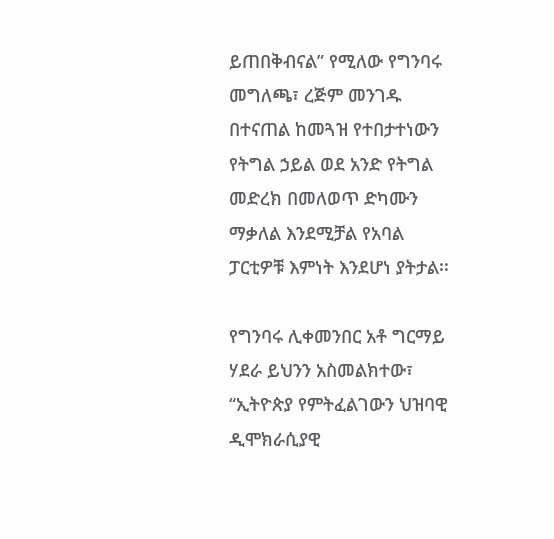ይጠበቅብናል” የሚለው የግንባሩ መግለጫ፣ ረጅም መንገዱ በተናጠል ከመጓዝ የተበታተነውን የትግል ኃይል ወደ አንድ የትግል መድረክ በመለወጥ ድካሙን ማቃለል እንደሚቻል የአባል ፓርቲዎቹ እምነት እንደሆነ ያትታል፡፡

የግንባሩ ሊቀመንበር አቶ ግርማይ ሃደራ ይህንን አስመልክተው፣ “ኢትዮጵያ የምትፈልገውን ህዝባዊ ዲሞክራሲያዊ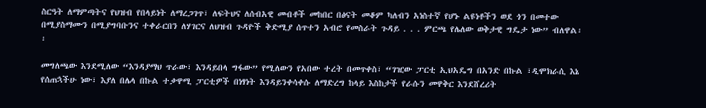ስርዓት ለማምጣትና የህዝብ የበላይነት ለማረጋገጥ፣ ለፍትህና ለሰብአዊ መብቶች መከበር በፅናት መቆም ካለብን አነስተኛ የሆኑ ልዩነቶችን ወደ ጎን በመተው በሚያስማሙን በሚያግባቡንና ተቀራርበን ለሃገርና ለህዝብ ጉዳዮች ቅድሚያ ሰጥተን አብሮ የመስራት ጉዳይ . . . ምርጫ የሌለው ወቅታዊ ግዴታ ነው” ብለዋል፡፡

መግለጫው እንደሚለው “እንዳያማህ ጥራው፣ እንዳይበላ ግፋው” የሚለውን የአበው ተረት በመጥቀስ፣ “ገዢው ፓርቲ ኢህአዴግ በአንድ በኩል ፣ዲሞክራሲ እኔ የሰጠኋችሁ ነው፣ እያለ በሌላ በኩል ተቃዋሚ ፓርቲዎች በነፃነት እንዳይንቀሳቀሱ ለማድረግ ከላይ እስከታች የራሱን መዋቅር እንደሸረሪት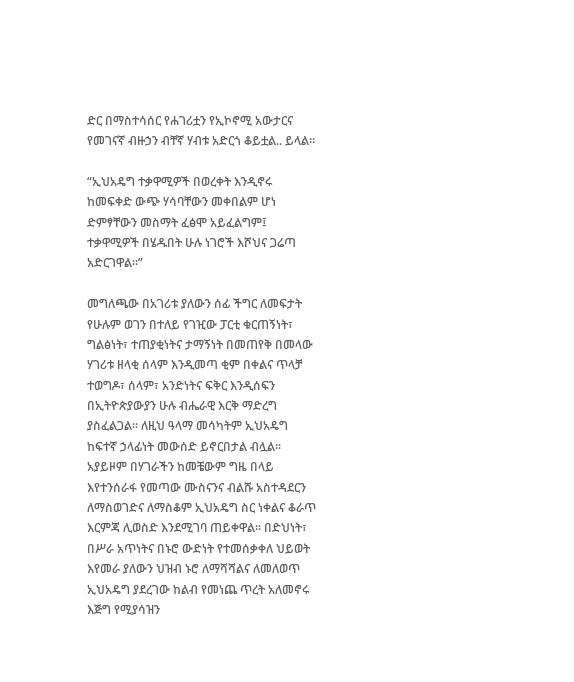ድር በማስተሳሰር የሐገሪቷን የኢኮኖሚ አውታርና የመገናኛ ብዙኃን ብቸኛ ሃብቱ አድርጎ ቆይቷል.. ይላል፡፡

“ኢህአዴግ ተቃዋሚዎች በወረቀት እንዲኖሩ ከመፍቀድ ውጭ ሃሳባቸውን መቀበልም ሆነ ድምፃቸውን መስማት ፈፅሞ አይፈልግም፤ ተቃዋሚዎች በሄዱበት ሁሉ ነገሮች እሾህና ጋሬጣ አድርገዋል፡፡”

መግለጫው በአገሪቱ ያለውን ሰፊ ችግር ለመፍታት የሁሉም ወገን በተለይ የገዢው ፓርቲ ቁርጠኝነት፣ ግልፅነት፣ ተጠያቂነትና ታማኝነት በመጠየቅ በመላው ሃገሪቱ ዘላቂ ሰላም እንዲመጣ ቂም በቀልና ጥላቻ ተወግዶ፣ ሰላም፣ አንድነትና ፍቅር እንዲሰፍን በኢትዮጵያውያን ሁሉ ብሔራዊ እርቅ ማድረግ ያስፈልጋል፡፡ ለዚህ ዓላማ መሳካትም ኢህአዴግ ከፍተኛ ኃላፊነት መውሰድ ይኖርበታል ብሏል፡፡ አያይዞም በሃገራችን ከመቼውም ግዜ በላይ እየተንሰራፋ የመጣው ሙስናንና ብልሹ አስተዳደርን ለማስወገድና ለማስቆም ኢህአዴግ ስር ነቀልና ቆራጥ እርምጃ ሊወስድ እንደሚገባ ጠይቀዋል፡፡ በድህነት፣ በሥራ አጥነትና በኑሮ ውድነት የተመሰቃቀለ ህይወት እየመራ ያለውን ህዝብ ኑሮ ለማሻሻልና ለመለወጥ ኢህአዴግ ያደረገው ከልብ የመነጨ ጥረት አለመኖሩ እጅግ የሚያሳዝን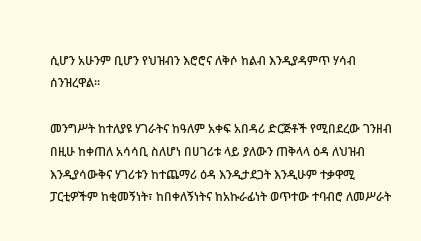ሲሆን አሁንም ቢሆን የህዝብን እሮሮና ለቅሶ ከልብ እንዲያዳምጥ ሃሳብ ሰንዝረዋል፡፡

መንግሥት ከተለያዩ ሃገራትና ከዓለም አቀፍ አበዳሪ ድርጅቶች የሚበደረው ገንዘብ በዚሁ ከቀጠለ አሳሳቢ ስለሆነ በሀገሪቱ ላይ ያለውን ጠቅላላ ዕዳ ለህዝብ እንዲያሳውቅና ሃገሪቱን ከተጨማሪ ዕዳ እንዲታደጋት እንዲሁም ተቃዋሚ ፓርቲዎችም ከቂመኝነት፣ ከበቀለኝነትና ከአኩራፊነት ወጥተው ተባብሮ ለመሥራት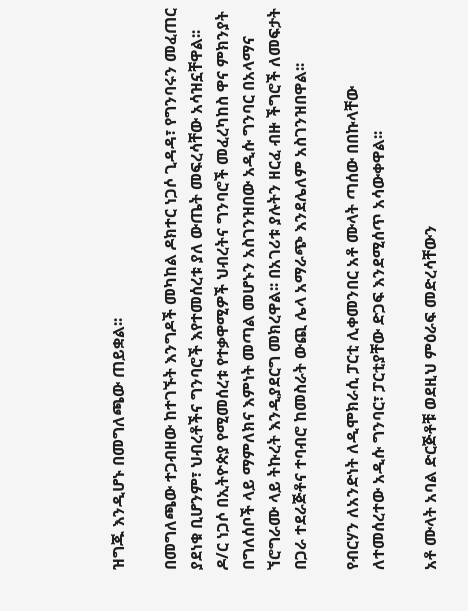ዝግጁ እንዲሆኑ በመግለጫው ጠይቋል፡፡

በመግለጫው ተጋብዘው ከተገኙት እንግዶች መካከል ዶክተር ነጋሶ ጊዳዳ፣ የግንባሩን መፈጠር ያደነቁ ቢሆንም፣ ህብረቶችና ግንባሮች እየተመሰረቱ ያለ ውጤት መፍረሳቸው አሳዝኗቸዋል፡፡ ዶ/ር ነጋሶ በኢትዮጵያ የሚመሰረቱ የተቃዋሚዎች ህብረትና ግንባሮች መፈረካከስ ዋና ምክንያት በግለሰቦች ላይ ማምለክና እምነት መጣል መሆኑን አስገንዝበው አዲሱ ግንባር በአላማና ኘሮግራሙ ላይ ትኩረት እንዲያደርግ መክረዋል፡፡ በአገሪቱ ያሉትን ዘርፈ ብዙ ችግሮች ለመፍታት በጋራ ተደራጅቶና ተባብሮ ከመስራት ውጪ ሌላ አማራጭ እንደሌለም አስገንዝበዋል፡፡

የብርሃን ለአንድነት ለዲሞክራሲ ፓርቲ ሊቀመንበር አቶ ሙላት ጣሰው በበኩላቸው ለተመሰረተው አዲሱ ግንባር፣ ፓርቲያቸው ድጋፍ እንደሚሰጥ አሳውቀዋል፡፡

አቶ ሙላት አባል ድርጅቶቹ ወደዚህ ምዕራፍ መድረሳቸውን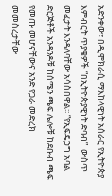አድንቀው፣ በዲሞክራሲ ማእከላዊነት አሰራር የኢትዮጵያ እምብርት ጥያቄዎች “በኢትዮጵያዊነት ድባብ”  ውስጥ መፈታት እንዳለባቸው አሳስበዋል፡፡ “የኢፍዴኃግ አባል ድርጅቶች አንዳንዶቹ ከሰሜን ጫፍ ሌሎቹ ከደቡብ ጫፍ የመጡ መሆናቸውና አንድ የጋራ መድረክ መመስረታቸው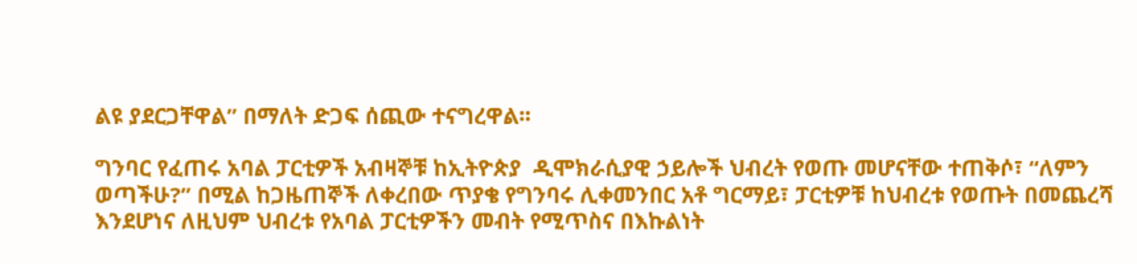ልዩ ያደርጋቸዋል” በማለት ድጋፍ ሰጪው ተናግረዋል፡፡

ግንባር የፈጠሩ አባል ፓርቲዎች አብዛኞቹ ከኢትዮጵያ  ዲሞክራሲያዊ ኃይሎች ህብረት የወጡ መሆናቸው ተጠቅሶ፣ “ለምን ወጣችሁ?” በሚል ከጋዜጠኞች ለቀረበው ጥያቄ የግንባሩ ሊቀመንበር አቶ ግርማይ፣ ፓርቲዎቹ ከህብረቱ የወጡት በመጨረሻ እንደሆነና ለዚህም ህብረቱ የአባል ፓርቲዎችን መብት የሚጥስና በእኩልነት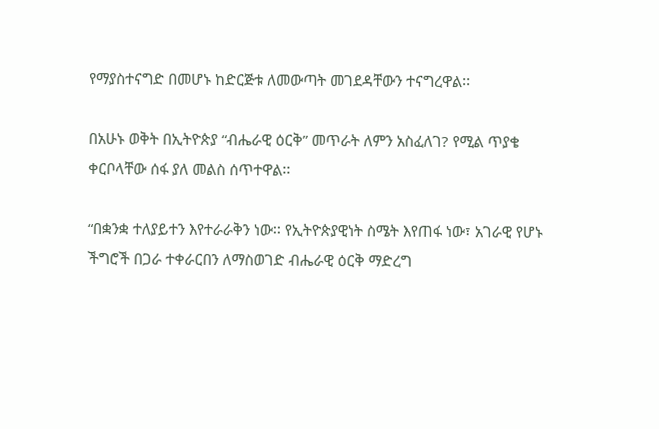የማያስተናግድ በመሆኑ ከድርጅቱ ለመውጣት መገደዳቸውን ተናግረዋል፡፡

በአሁኑ ወቅት በኢትዮጵያ “ብሔራዊ ዕርቅ” መጥራት ለምን አስፈለገ? የሚል ጥያቄ ቀርቦላቸው ሰፋ ያለ መልስ ሰጥተዋል፡፡

“በቋንቋ ተለያይተን እየተራራቅን ነው፡፡ የኢትዮጵያዊነት ስሜት እየጠፋ ነው፣ አገራዊ የሆኑ ችግሮች በጋራ ተቀራርበን ለማስወገድ ብሔራዊ ዕርቅ ማድረግ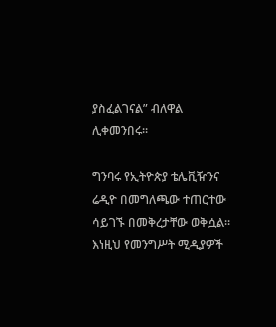ያስፈልገናል” ብለዋል ሊቀመንበሩ፡፡

ግንባሩ የኢትዮጵያ ቴሌቪዥንና ሬዲዮ በመግለጫው ተጠርተው ሳይገኙ በመቅረታቸው ወቅሷል፡፡ እነዚህ የመንግሥት ሚዲያዎች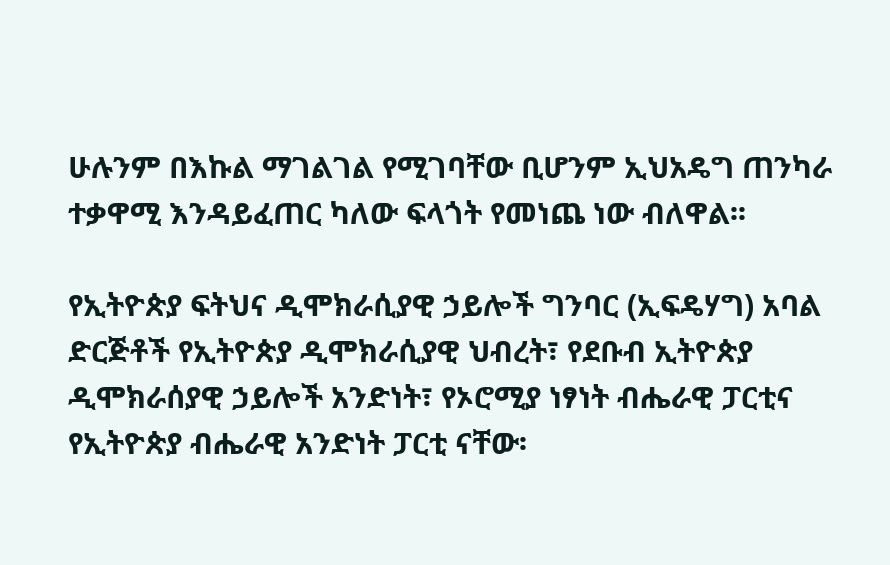ሁሉንም በእኩል ማገልገል የሚገባቸው ቢሆንም ኢህአዴግ ጠንካራ ተቃዋሚ እንዳይፈጠር ካለው ፍላጎት የመነጨ ነው ብለዋል፡፡

የኢትዮጵያ ፍትህና ዲሞክራሲያዊ ኃይሎች ግንባር (ኢፍዴሃግ) አባል ድርጅቶች የኢትዮጵያ ዲሞክራሲያዊ ህብረት፣ የደቡብ ኢትዮጵያ ዲሞክራሰያዊ ኃይሎች አንድነት፣ የኦሮሚያ ነፃነት ብሔራዊ ፓርቲና የኢትዮጵያ ብሔራዊ አንድነት ፓርቲ ናቸው፡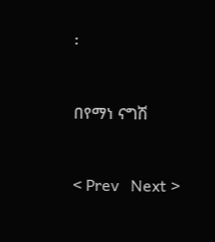፡


በየማነ ናግሽ


< Prev   Next >